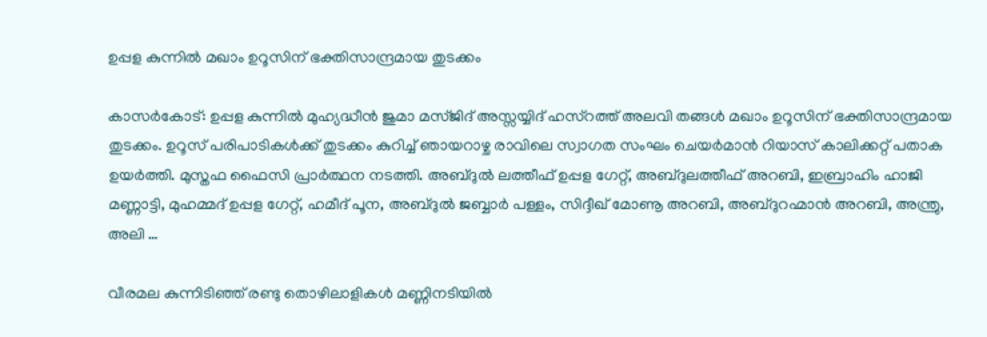ഉപ്പള കുന്നിൽ മഖാം ഉറൂസിന് ഭക്തിസാന്ദ്രമായ തുടക്കം

കാസർകോട്: ഉപ്പള കുന്നിൽ മുഹ്യദ്ധീൻ ജുമാ മസ്ജിദ് അസ്സയ്യിദ് ഹസ്റത്ത് അലവി തങ്ങൾ മഖാം ഉറൂസിന് ഭക്തിസാന്ദ്രമായ തുടക്കം. ഉറൂസ് പരിപാടികൾക്ക് തുടക്കം കുറിച്ച് ഞായറാഴ്ച രാവിലെ സ്വാഗത സംഘം ചെയർമാൻ റിയാസ് കാലിക്കറ്റ് പതാക ഉയർത്തി. മുസ്തഫ ഫൈസി പ്രാർത്ഥന നടത്തി. അബ്ദുൽ ലത്തീഫ് ഉപ്പള ഗേറ്റ്, അബ്ദുലത്തീഫ് അറബി, ഇബ്രാഹിം ഹാജി മണ്ണാട്ടി, മുഹമ്മദ് ഉപ്പള ഗേറ്റ്, ഹമീദ് പൂന, അബ്ദുൽ ജബ്ബാർ പള്ളം, സിദ്ദീഖ് മോണൂ അറബി, അബ്ദുറഹ്മാൻ അറബി, അന്ത്രു, അലി …

വീരമല കുന്നിടിഞ്ഞ് രണ്ടു തൊഴിലാളികൾ മണ്ണിനടിയിൽ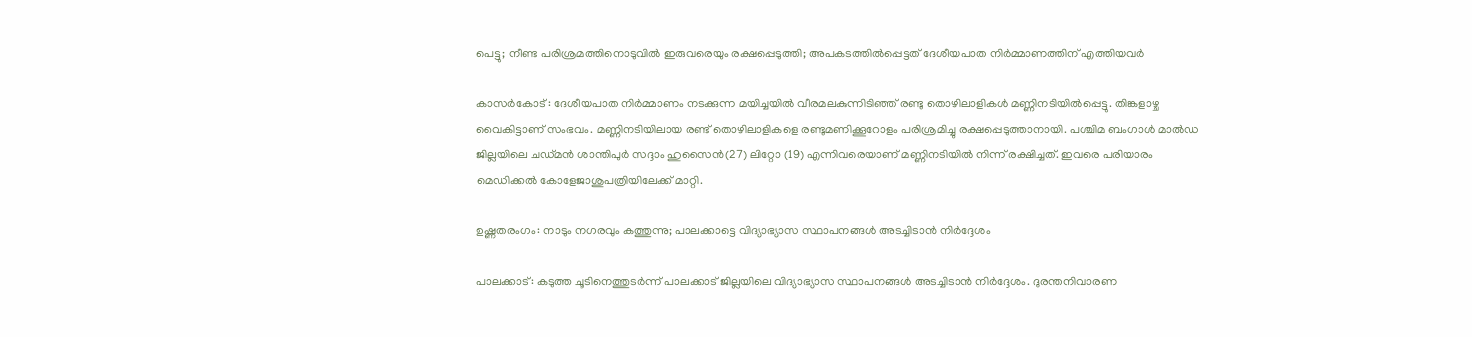പെട്ടു; നീണ്ട പരിശ്രമത്തിനൊടുവിൽ ഇരുവരെയും രക്ഷപ്പെടുത്തി; അപകടത്തിൽപ്പെട്ടത് ദേശീയപാത നിർമ്മാണത്തിന് എത്തിയവർ

കാസർകോട് : ദേശീയപാത നിർമ്മാണം നടക്കുന്ന മയിച്ചയിൽ വീരമലകുന്നിടിഞ്ഞ് രണ്ടു തൊഴിലാളികൾ മണ്ണിനടിയിൽപ്പെട്ടു. തിങ്കളാഴ്ച വൈകിട്ടാണ് സംഭവം. മണ്ണിനടിയിലായ രണ്ട് തൊഴിലാളികളെ രണ്ടുമണിക്കൂറോളം പരിശ്രമിച്ചു രക്ഷപ്പെടുത്താനായി. പശ്ചിമ ബംഗാൾ മാൽഡ ജില്ലയിലെ ചഡ്മൻ ശാന്തിപുർ സദ്ദാം ഹുസൈൻ(27) ലിറ്റോ (19) എന്നിവരെയാണ് മണ്ണിനടിയിൽ നിന്ന് രക്ഷിച്ചത്. ഇവരെ പരിയാരം മെഡിക്കൽ കോളേജാശുപത്രിയിലേക്ക് മാറ്റി.

ഉഷ്ണതരംഗം: നാടും നഗരവും കത്തുന്നു; പാലക്കാട്ടെ വിദ്യാഭ്യാസ സ്ഥാപനങ്ങള്‍ അടച്ചിടാന്‍ നിര്‍ദ്ദേശം

പാലക്കാട്: കടുത്ത ചൂടിനെത്തുടര്‍ന്ന് പാലക്കാട് ജില്ലയിലെ വിദ്യാഭ്യാസ സ്ഥാപനങ്ങള്‍ അടച്ചിടാന്‍ നിര്‍ദ്ദേശം. ദുരന്തനിവാരണ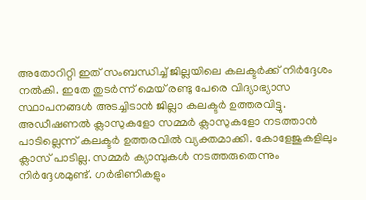അതോറിറ്റി ഇത് സംബന്ധിച്ച് ജില്ലയിലെ കലക്ടര്‍ക്ക് നിര്‍ദ്ദേശം നല്‍കി. ഇതേ തുടര്‍ന്ന് മെയ് രണ്ടു പേരെ വിദ്യാഭ്യാസ സ്ഥാപനങ്ങള്‍ അടച്ചിടാന്‍ ജില്ലാ കലക്ടര്‍ ഉത്തരവിട്ടു. അഡീഷണല്‍ ക്ലാസുകളോ സമ്മര്‍ ക്ലാസുകളോ നടത്താന്‍ പാടില്ലെന്ന് കലക്ടര്‍ ഉത്തരവില്‍ വ്യക്തമാക്കി. കോളേജുകളിലും ക്ലാസ് പാടില്ല. സമ്മര്‍ ക്യാമ്പുകള്‍ നടത്തരുതെന്നും നിര്‍ദ്ദേശമുണ്ട്. ഗര്‍ഭിണികളും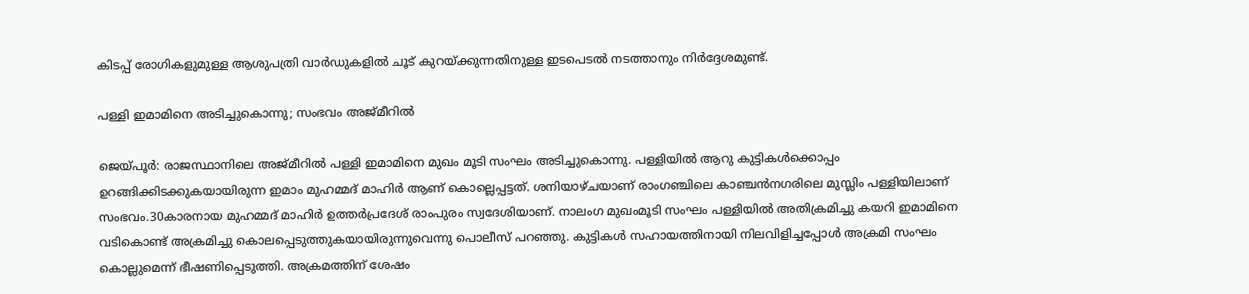കിടപ്പ് രോഗികളുമുള്ള ആശുപത്രി വാര്‍ഡുകളില്‍ ചൂട് കുറയ്ക്കുന്നതിനുള്ള ഇടപെടല്‍ നടത്താനും നിര്‍ദ്ദേശമുണ്ട്.

പള്ളി ഇമാമിനെ അടിച്ചുകൊന്നു; സംഭവം അജ്മീറില്‍

ജെയ്പൂര്‍: രാജസ്ഥാനിലെ അജ്മീറില്‍ പള്ളി ഇമാമിനെ മുഖം മൂടി സംഘം അടിച്ചുകൊന്നു. പള്ളിയില്‍ ആറു കുട്ടികള്‍ക്കൊപ്പം ഉറങ്ങിക്കിടക്കുകയായിരുന്ന ഇമാം മുഹമ്മദ് മാഹിര്‍ ആണ് കൊല്ലെപ്പട്ടത്. ശനിയാഴ്ചയാണ് രാംഗഞ്ചിലെ കാഞ്ചന്‍നഗരിലെ മുസ്ലിം പള്ളിയിലാണ് സംഭവം.30കാരനായ മുഹമ്മദ് മാഹിര്‍ ഉത്തര്‍പ്രദേശ് രാംപുരം സ്വദേശിയാണ്. നാലംഗ മുഖംമൂടി സംഘം പള്ളിയില്‍ അതിക്രമിച്ചു കയറി ഇമാമിനെ വടികൊണ്ട് അക്രമിച്ചു കൊലപ്പെടുത്തുകയായിരുന്നുവെന്നു പൊലീസ് പറഞ്ഞു. കുട്ടികള്‍ സഹായത്തിനായി നിലവിളിച്ചപ്പോള്‍ അക്രമി സംഘം കൊല്ലുമെന്ന് ഭീഷണിപ്പെടുത്തി. അക്രമത്തിന് ശേഷം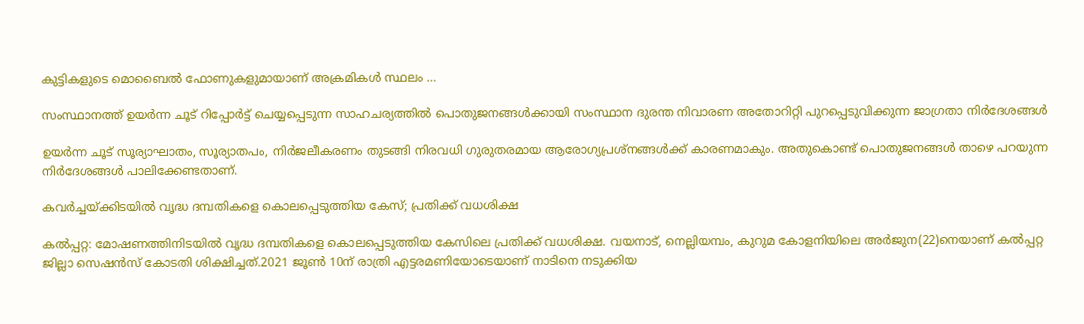കുട്ടികളുടെ മൊബൈല്‍ ഫോണുകളുമായാണ് അക്രമികള്‍ സ്ഥലം …

സംസ്ഥാനത്ത് ഉയര്‍ന്ന ചൂട് റിപ്പോര്‍ട്ട് ചെയ്യപ്പെടുന്ന സാഹചര്യത്തില്‍ പൊതുജനങ്ങള്‍ക്കായി സംസ്ഥാന ദുരന്ത നിവാരണ അതോറിറ്റി പുറപ്പെടുവിക്കുന്ന ജാഗ്രതാ നിര്‍ദേശങ്ങള്‍

ഉയര്‍ന്ന ചൂട് സൂര്യാഘാതം, സൂര്യാതപം, നിര്‍ജലീകരണം തുടങ്ങി നിരവധി ഗുരുതരമായ ആരോഗ്യപ്രശ്‌നങ്ങള്‍ക്ക് കാരണമാകും. അതുകൊണ്ട് പൊതുജനങ്ങള്‍ താഴെ പറയുന്ന നിര്‍ദേശങ്ങള്‍ പാലിക്കേണ്ടതാണ്.

കവര്‍ച്ചയ്ക്കിടയില്‍ വൃദ്ധ ദമ്പതികളെ കൊലപ്പെടുത്തിയ കേസ്; പ്രതിക്ക് വധശിക്ഷ

കല്‍പ്പറ്റ: മോഷണത്തിനിടയില്‍ വൃദ്ധ ദമ്പതികളെ കൊലപ്പെടുത്തിയ കേസിലെ പ്രതിക്ക് വധശിക്ഷ. വയനാട്, നെല്ലിയമ്പം, കുറുമ കോളനിയിലെ അര്‍ജുന(22)നെയാണ് കല്‍പ്പറ്റ ജില്ലാ സെഷന്‍സ് കോടതി ശിക്ഷിച്ചത്.2021 ജൂണ്‍ 10ന് രാത്രി എട്ടരമണിയോടെയാണ് നാടിനെ നടുക്കിയ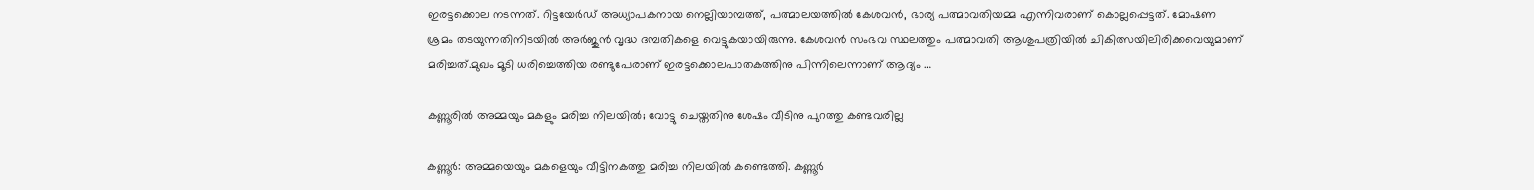ഇരട്ടക്കൊല നടന്നത്. റിട്ടയേര്‍ഡ് അധ്യാപകനായ നെല്ലിയാമ്പത്ത്, പത്മാലയത്തില്‍ കേശവന്‍, ഭാര്യ പത്മാവതിയമ്മ എന്നിവരാണ് കൊല്ലപ്പെട്ടത്. മോഷണ ശ്രമം തടയുന്നതിനിടയില്‍ അര്‍ജുന്‍ വൃദ്ധ ദമ്പതികളെ വെട്ടുകയായിരുന്നു. കേശവന്‍ സംഭവ സ്ഥലത്തും പത്മാവതി ആശുപത്രിയില്‍ ചികിത്സയിലിരിക്കവെയുമാണ് മരിച്ചത്.മുഖം മൂടി ധരിച്ചെത്തിയ രണ്ടുപേരാണ് ഇരട്ടക്കൊലപാതകത്തിനു പിന്നിലെന്നാണ് ആദ്യം …

കണ്ണൂരില്‍ അമ്മയും മകളും മരിച്ച നിലയില്‍; വോട്ടു ചെയ്തതിനു ശേഷം വീടിനു പുറത്തു കണ്ടവരില്ല

കണ്ണൂര്‍: അമ്മയെയും മകളെയും വീട്ടിനകത്തു മരിച്ച നിലയില്‍ കണ്ടെത്തി. കണ്ണൂര്‍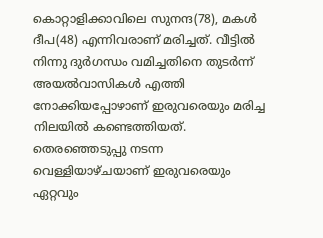കൊറ്റാളിക്കാവിലെ സുനന്ദ(78), മകള്‍ ദീപ(48) എന്നിവരാണ് മരിച്ചത്. വീട്ടില്‍ നിന്നു ദുര്‍ഗന്ധം വമിച്ചതിനെ തുടര്‍ന്ന് അയല്‍വാസികള്‍ എത്തി നോക്കിയപ്പോഴാണ് ഇരുവരെയും മരിച്ച നിലയില്‍ കണ്ടെത്തിയത്. തെരഞ്ഞെടുപ്പു നടന്ന വെള്ളിയാഴ്ചയാണ് ഇരുവരെയും ഏറ്റവും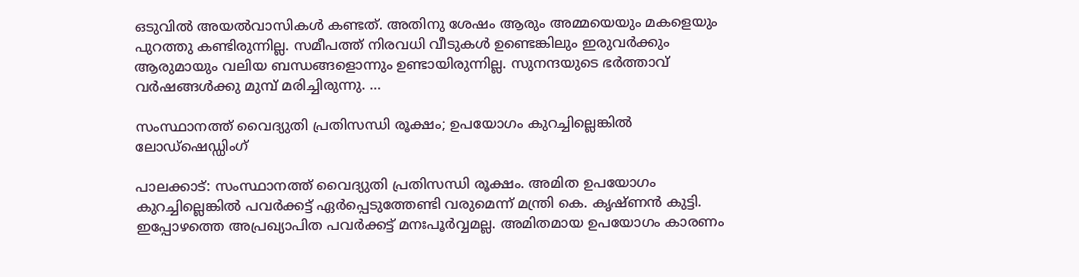ഒടുവില്‍ അയല്‍വാസികള്‍ കണ്ടത്. അതിനു ശേഷം ആരും അമ്മയെയും മകളെയും പുറത്തു കണ്ടിരുന്നില്ല. സമീപത്ത് നിരവധി വീടുകള്‍ ഉണ്ടെങ്കിലും ഇരുവര്‍ക്കും ആരുമായും വലിയ ബന്ധങ്ങളൊന്നും ഉണ്ടായിരുന്നില്ല. സുനന്ദയുടെ ഭര്‍ത്താവ് വര്‍ഷങ്ങള്‍ക്കു മുമ്പ് മരിച്ചിരുന്നു. …

സംസ്ഥാനത്ത് വൈദ്യുതി പ്രതിസന്ധി രൂക്ഷം; ഉപയോഗം കുറച്ചില്ലെങ്കില്‍ ലോഡ്‌ഷെഡ്ഡിംഗ്

പാലക്കാട്: സംസ്ഥാനത്ത് വൈദ്യുതി പ്രതിസന്ധി രൂക്ഷം. അമിത ഉപയോഗം കുറച്ചില്ലെങ്കില്‍ പവര്‍ക്കട്ട് ഏര്‍പ്പെടുത്തേണ്ടി വരുമെന്ന് മന്ത്രി കെ. കൃഷ്ണന്‍ കുട്ടി. ഇപ്പോഴത്തെ അപ്രഖ്യാപിത പവര്‍ക്കട്ട് മനഃപൂര്‍വ്വമല്ല. അമിതമായ ഉപയോഗം കാരണം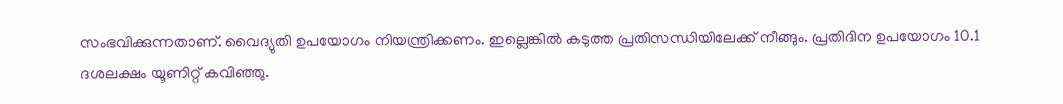സംഭവിക്കുന്നതാണ്. വൈദ്യുതി ഉപയോഗം നിയന്ത്രിക്കണം. ഇല്ലെങ്കില്‍ കടുത്ത പ്രതിസന്ധിയിലേക്ക് നീങ്ങും. പ്രതിദിന ഉപയോഗം 10.1 ദശലക്ഷം യൂണിറ്റ് കവിഞ്ഞു.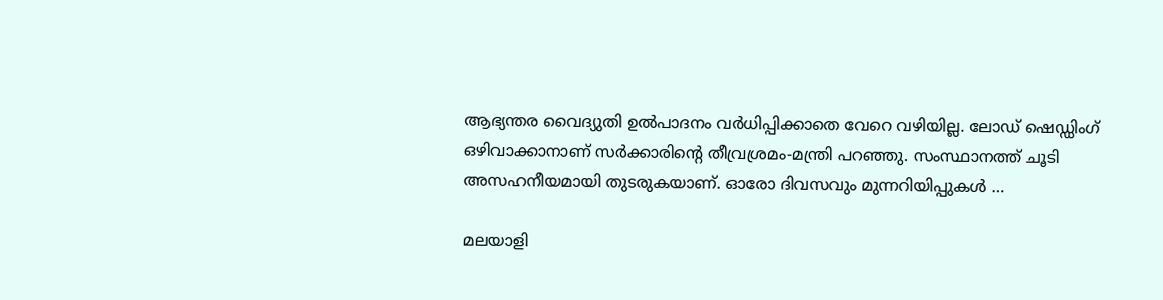ആഭ്യന്തര വൈദ്യുതി ഉല്‍പാദനം വര്‍ധിപ്പിക്കാതെ വേറെ വഴിയില്ല. ലോഡ് ഷെഡ്ഡിംഗ് ഒഴിവാക്കാനാണ് സര്‍ക്കാരിന്റെ തീവ്രശ്രമം-മന്ത്രി പറഞ്ഞു. സംസ്ഥാനത്ത് ചൂടി അസഹനീയമായി തുടരുകയാണ്. ഓരോ ദിവസവും മുന്നറിയിപ്പുകള്‍ …

മലയാളി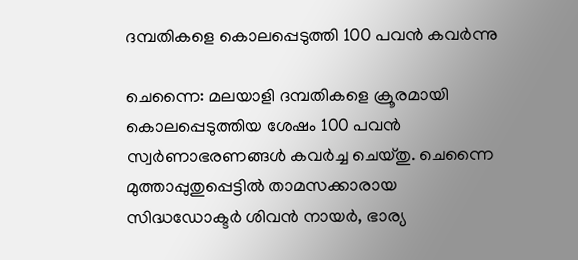ദമ്പതികളെ കൊലപ്പെടുത്തി 100 പവന്‍ കവര്‍ന്നു

ചെന്നൈ: മലയാളി ദമ്പതികളെ ക്രൂരമായി കൊലപ്പെടുത്തിയ ശേഷം 100 പവന്‍ സ്വര്‍ണാഭരണങ്ങള്‍ കവര്‍ച്ച ചെയ്തു. ചെന്നൈ മുത്താപ്പുതുപ്പെട്ടില്‍ താമസക്കാരായ സിദ്ധഡോക്ടര്‍ ശിവന്‍ നായര്‍, ഭാര്യ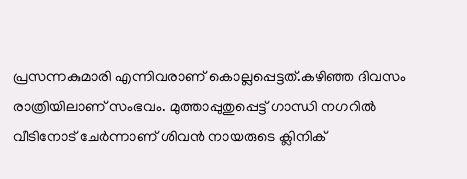പ്രസന്നകുമാരി എന്നിവരാണ് കൊല്ലപ്പെട്ടത്.കഴിഞ്ഞ ദിവസം രാത്രിയിലാണ് സംഭവം. മുത്താപ്പുതുപ്പെട്ട് ഗാന്ധി നഗറില്‍ വീടിനോട് ചേര്‍ന്നാണ് ശിവന്‍ നായരുടെ ക്ലിനിക്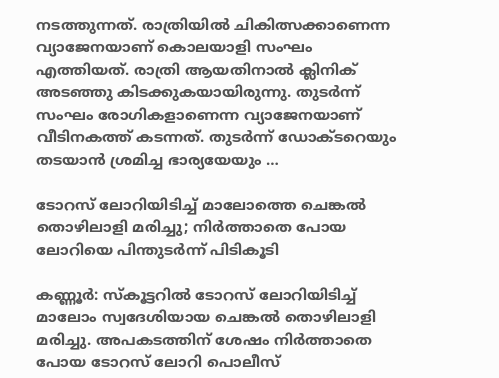നടത്തുന്നത്. രാത്രിയില്‍ ചികിത്സക്കാണെന്ന വ്യാജേനയാണ് കൊലയാളി സംഘം എത്തിയത്. രാത്രി ആയതിനാല്‍ ക്ലിനിക് അടഞ്ഞു കിടക്കുകയായിരുന്നു. തുടര്‍ന്ന് സംഘം രോഗികളാണെന്ന വ്യാജേനയാണ് വീടിനകത്ത് കടന്നത്. തുടര്‍ന്ന് ഡോക്ടറെയും തടയാന്‍ ശ്രമിച്ച ഭാര്യയേയും …

ടോറസ് ലോറിയിടിച്ച് മാലോത്തെ ചെങ്കല്‍ തൊഴിലാളി മരിച്ചു; നിര്‍ത്താതെ പോയ ലോറിയെ പിന്തുടര്‍ന്ന് പിടികൂടി

കണ്ണൂര്‍: സ്‌കൂട്ടറില്‍ ടോറസ് ലോറിയിടിച്ച് മാലോം സ്വദേശിയായ ചെങ്കല്‍ തൊഴിലാളി മരിച്ചു. അപകടത്തിന് ശേഷം നിര്‍ത്താതെ പോയ ടോറസ് ലോറി പൊലീസ്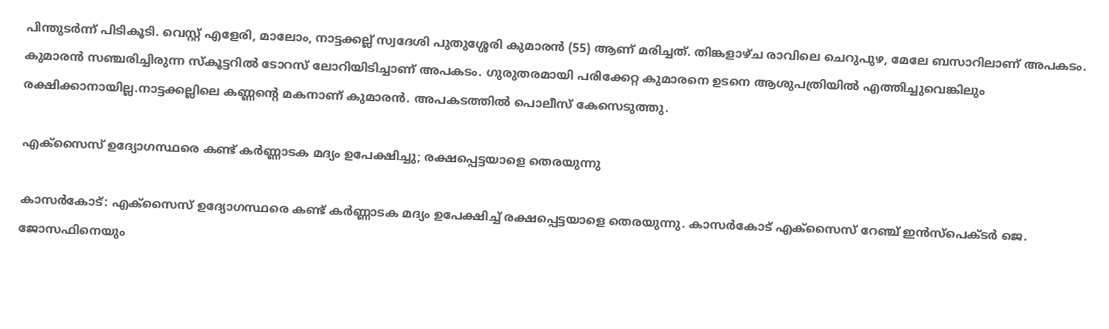പിന്തുടര്‍ന്ന് പിടികൂടി. വെസ്റ്റ് എളേരി, മാലോം, നാട്ടക്കല്ല് സ്വദേശി പുതുശ്ശേരി കുമാരന്‍ (55) ആണ് മരിച്ചത്. തിങ്കളാഴ്ച രാവിലെ ചെറുപുഴ, മേലേ ബസാറിലാണ് അപകടം. കുമാരന്‍ സഞ്ചരിച്ചിരുന്ന സ്‌കൂട്ടറില്‍ ടോറസ് ലോറിയിടിച്ചാണ് അപകടം. ഗുരുതരമായി പരിക്കേറ്റ കുമാരനെ ഉടനെ ആശുപത്രിയില്‍ എത്തിച്ചുവെങ്കിലും രക്ഷിക്കാനായില്ല.നാട്ടക്കല്ലിലെ കണ്ണന്റെ മകനാണ് കുമാരന്‍. അപകടത്തില്‍ പൊലീസ് കേസെടുത്തു.

എക്‌സൈസ് ഉദ്യോഗസ്ഥരെ കണ്ട് കര്‍ണ്ണാടക മദ്യം ഉപേക്ഷിച്ചു; രക്ഷപ്പെട്ടയാളെ തെരയുന്നു

കാസര്‍കോട്: എക്‌സൈസ് ഉദ്യോഗസ്ഥരെ കണ്ട് കര്‍ണ്ണാടക മദ്യം ഉപേക്ഷിച്ച് രക്ഷപ്പെട്ടയാളെ തെരയുന്നു. കാസര്‍കോട് എക്‌സൈസ് റേഞ്ച് ഇന്‍സ്‌പെക്ടര്‍ ജെ. ജോസഫിനെയും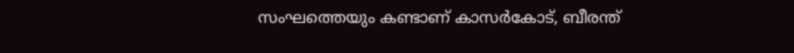സംഘത്തെയും കണ്ടാണ് കാസര്‍കോട്, ബീരന്ത്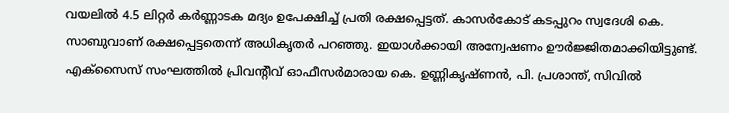വയലില്‍ 4.5 ലിറ്റര്‍ കര്‍ണ്ണാടക മദ്യം ഉപേക്ഷിച്ച് പ്രതി രക്ഷപ്പെട്ടത്. കാസര്‍കോട് കടപ്പുറം സ്വദേശി കെ. സാബുവാണ് രക്ഷപ്പെട്ടതെന്ന് അധികൃതര്‍ പറഞ്ഞു. ഇയാള്‍ക്കായി അന്വേഷണം ഊര്‍ജ്ജിതമാക്കിയിട്ടുണ്ട്. എക്‌സൈസ് സംഘത്തില്‍ പ്രിവന്റീവ് ഓഫീസര്‍മാരായ കെ. ഉണ്ണികൃഷ്ണന്‍, പി. പ്രശാന്ത്, സിവില്‍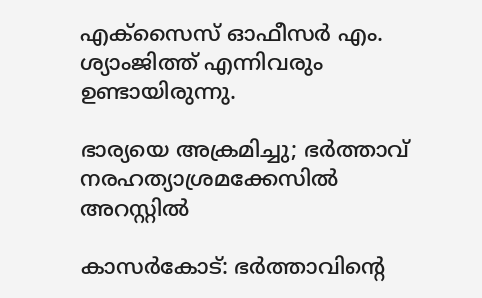എക്‌സൈസ് ഓഫീസര്‍ എം. ശ്യാംജിത്ത് എന്നിവരും ഉണ്ടായിരുന്നു.

ഭാര്യയെ അക്രമിച്ചു; ഭര്‍ത്താവ് നരഹത്യാശ്രമക്കേസില്‍ അറസ്റ്റില്‍

കാസര്‍കോട്: ഭര്‍ത്താവിന്റെ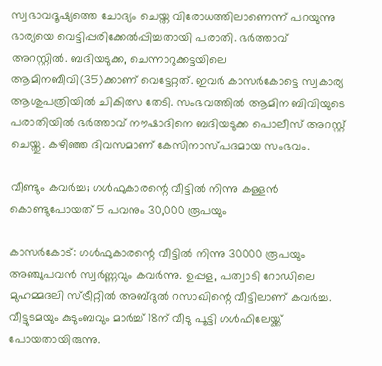സ്വഭാവദൂഷ്യത്തെ ചോദ്യം ചെയ്ത വിരോധത്തിലാണെന്ന് പറയുന്നു ഭാര്യയെ വെട്ടിപ്പരിക്കേല്‍പ്പിച്ചതായി പരാതി. ഭര്‍ത്താവ് അറസ്റ്റില്‍. ബദിയടുക്ക, ചെന്നാറുക്കട്ടയിലെ ആമിനബീവി(35)ക്കാണ് വെട്ടേറ്റത്. ഇവര്‍ കാസര്‍കോട്ടെ സ്വകാര്യ ആശുപത്രിയില്‍ ചികിത്സ തേടി. സംഭവത്തില്‍ ആമിന ബിവിയുടെ പരാതിയില്‍ ഭര്‍ത്താവ് നൗഷാദിനെ ബദിയടുക്ക പൊലീസ് അറസ്റ്റ് ചെയ്തു. കഴിഞ്ഞ ദിവസമാണ് കേസിനാസ്പദമായ സംഭവം.

വീണ്ടും കവര്‍ച്ച; ഗള്‍ഫുകാരന്റെ വീട്ടില്‍ നിന്നു കള്ളന്‍ കൊണ്ടുപോയത് 5 പവനും 30,000 രൂപയും

കാസര്‍കോട്: ഗള്‍ഫുകാരന്റെ വീട്ടില്‍ നിന്നു 30000 രൂപയും അഞ്ചുപവന്‍ സ്വര്‍ണ്ണവും കവര്‍ന്നു. ഉപ്പള, പത്വാടി റോഡിലെ മുഹമ്മദലി സ്ട്രീറ്റില്‍ അബ്ദുല്‍ റസാഖിന്റെ വീട്ടിലാണ് കവര്‍ച്ച. വീട്ടുടമയും കുടുംബവും മാര്‍ച്ച് 18ന് വീടു പൂട്ടി ഗള്‍ഫിലേയ്ക്ക് പോയതായിരുന്നു.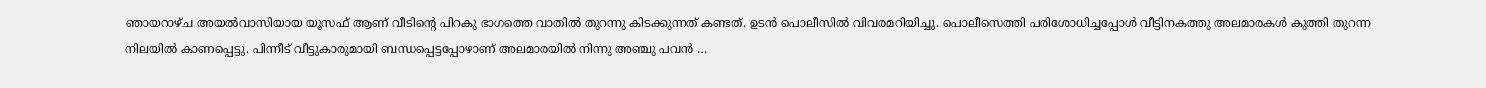ഞായറാഴ്ച അയല്‍വാസിയായ യൂസഫ് ആണ് വീടിന്റെ പിറകു ഭാഗത്തെ വാതില്‍ തുറന്നു കിടക്കുന്നത് കണ്ടത്. ഉടന്‍ പൊലീസില്‍ വിവരമറിയിച്ചു. പൊലീസെത്തി പരിശോധിച്ചപ്പോള്‍ വീട്ടിനകത്തു അലമാരകള്‍ കുത്തി തുറന്ന നിലയില്‍ കാണപ്പെട്ടു. പിന്നീട് വീട്ടുകാരുമായി ബന്ധപ്പെട്ടപ്പോഴാണ് അലമാരയില്‍ നിന്നു അഞ്ചു പവന്‍ …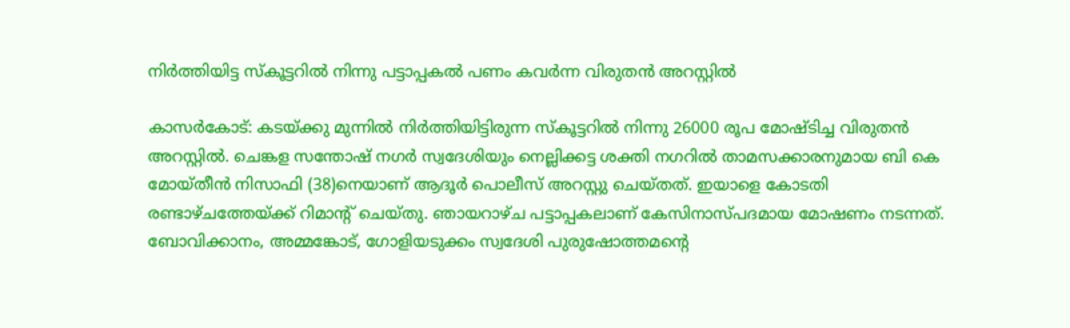നിര്‍ത്തിയിട്ട സ്‌കൂട്ടറില്‍ നിന്നു പട്ടാപ്പകല്‍ പണം കവര്‍ന്ന വിരുതന്‍ അറസ്റ്റില്‍

കാസര്‍കോട്: കടയ്ക്കു മുന്നില്‍ നിര്‍ത്തിയിട്ടിരുന്ന സ്‌കൂട്ടറില്‍ നിന്നു 26000 രൂപ മോഷ്ടിച്ച വിരുതന്‍ അറസ്റ്റില്‍. ചെങ്കള സന്തോഷ് നഗര്‍ സ്വദേശിയും നെല്ലിക്കട്ട ശക്തി നഗറില്‍ താമസക്കാരനുമായ ബി കെ മോയ്തീന്‍ നിസാഫി (38)നെയാണ് ആദൂര്‍ പൊലീസ് അറസ്റ്റു ചെയ്തത്. ഇയാളെ കോടതി രണ്ടാഴ്ചത്തേയ്ക്ക് റിമാന്റ് ചെയ്തു. ഞായറാഴ്ച പട്ടാപ്പകലാണ് കേസിനാസ്പദമായ മോഷണം നടന്നത്. ബോവിക്കാനം, അമ്മങ്കോട്, ഗോളിയടുക്കം സ്വദേശി പുരുഷോത്തമന്റെ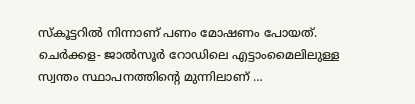സ്‌കൂട്ടറില്‍ നിന്നാണ് പണം മോഷണം പോയത്. ചെര്‍ക്കള- ജാല്‍സൂര്‍ റോഡിലെ എട്ടാംമൈലിലുള്ള സ്വന്തം സ്ഥാപനത്തിന്റെ മുന്നിലാണ് …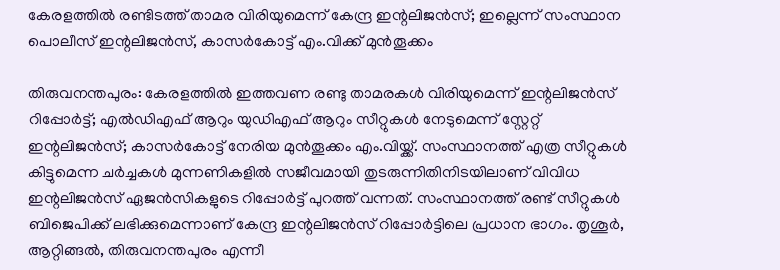കേരളത്തില്‍ രണ്ടിടത്ത് താമര വിരിയുമെന്ന് കേന്ദ്ര ഇന്റലിജന്‍സ്; ഇല്ലെന്ന് സംസ്ഥാന പൊലീസ് ഇന്റലിജന്‍സ്, കാസര്‍കോട്ട് എം.വിക്ക് മുന്‍തൂക്കം

തിരുവനന്തപുരം: കേരളത്തില്‍ ഇത്തവണ രണ്ടു താമരകള്‍ വിരിയുമെന്ന് ഇന്റലിജന്‍സ് റിപ്പോര്‍ട്ട്; എല്‍ഡിഎഫ് ആറും യുഡിഎഫ് ആറും സീറ്റുകള്‍ നേടുമെന്ന് സ്റ്റേറ്റ് ഇന്റലിജന്‍സ്; കാസര്‍കോട്ട് നേരിയ മുന്‍തൂക്കം എം.വിയ്ക്ക്. സംസ്ഥാനത്ത് എത്ര സീറ്റുകള്‍ കിട്ടുമെന്ന ചര്‍ച്ചകള്‍ മുന്നണികളില്‍ സജീവമായി തുടരുന്നിതിനിടയിലാണ് വിവിധ ഇന്റലിജന്‍സ് ഏജന്‍സികളുടെ റിപ്പോര്‍ട്ട് പുറത്ത് വന്നത്. സംസ്ഥാനത്ത് രണ്ട് സീറ്റുകള്‍ ബിജെപിക്ക് ലഭിക്കുമെന്നാണ് കേന്ദ്ര ഇന്റലിജന്‍സ് റിപ്പോര്‍ട്ടിലെ പ്രധാന ഭാഗം. തൃശൂര്‍, ആറ്റിങ്ങല്‍, തിരുവനന്തപുരം എന്നീ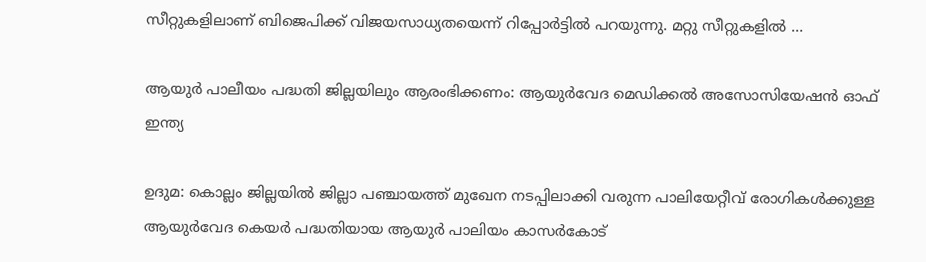സീറ്റുകളിലാണ് ബിജെപിക്ക് വിജയസാധ്യതയെന്ന് റിപ്പോര്‍ട്ടില്‍ പറയുന്നു. മറ്റു സീറ്റുകളില്‍ …

ആയുര്‍ പാലീയം പദ്ധതി ജില്ലയിലും ആരംഭിക്കണം: ആയുര്‍വേദ മെഡിക്കല്‍ അസോസിയേഷന്‍ ഓഫ് ഇന്ത്യ

ഉദുമ: കൊല്ലം ജില്ലയില്‍ ജില്ലാ പഞ്ചായത്ത് മുഖേന നടപ്പിലാക്കി വരുന്ന പാലിയേറ്റീവ് രോഗികള്‍ക്കുള്ള ആയുര്‍വേദ കെയര്‍ പദ്ധതിയായ ആയുര്‍ പാലിയം കാസര്‍കോട്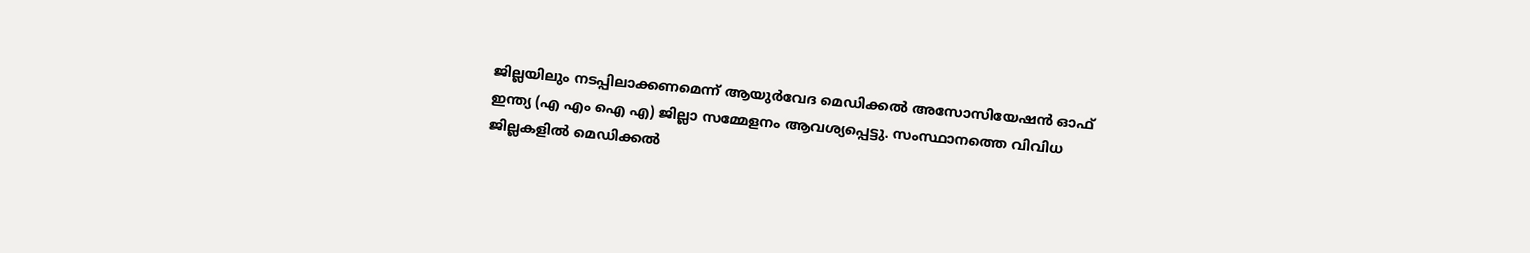ജില്ലയിലും നടപ്പിലാക്കണമെന്ന് ആയുര്‍വേദ മെഡിക്കല്‍ അസോസിയേഷന്‍ ഓഫ് ഇന്ത്യ (എ എം ഐ എ) ജില്ലാ സമ്മേളനം ആവശ്യപ്പെട്ടു. സംസ്ഥാനത്തെ വിവിധ ജില്ലകളില്‍ മെഡിക്കല്‍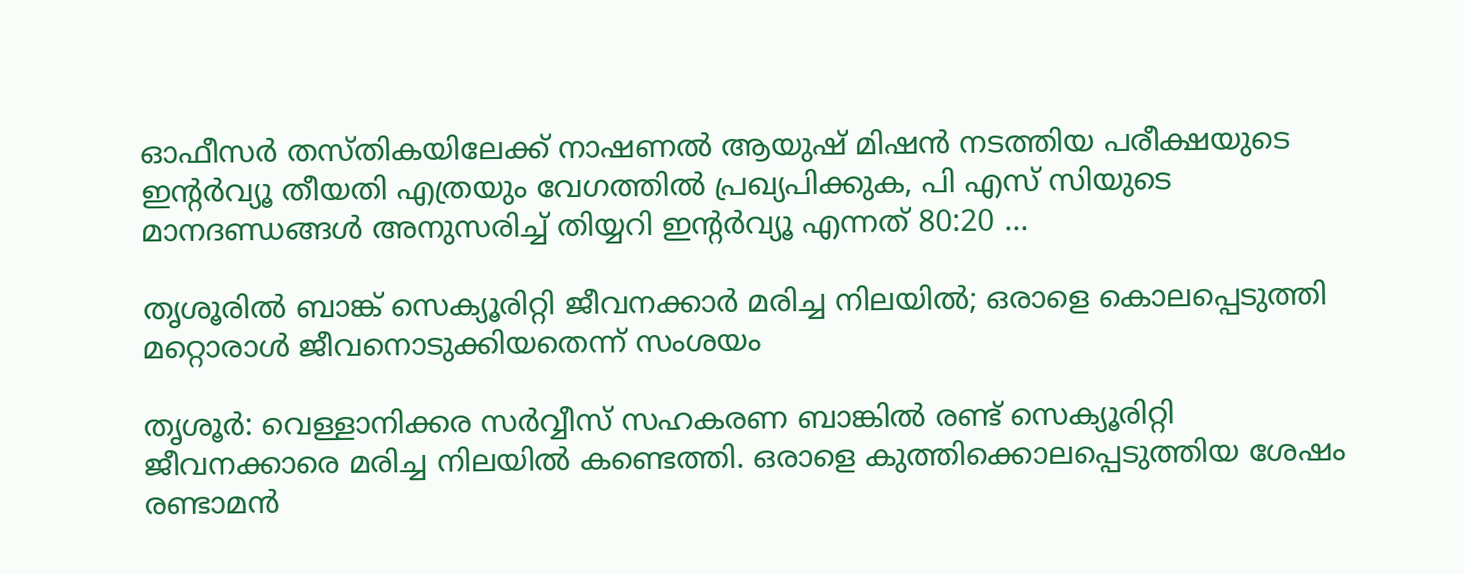ഓഫീസര്‍ തസ്തികയിലേക്ക് നാഷണല്‍ ആയുഷ് മിഷന്‍ നടത്തിയ പരീക്ഷയുടെ ഇന്റര്‍വ്യൂ തീയതി എത്രയും വേഗത്തില്‍ പ്രഖ്യപിക്കുക, പി എസ് സിയുടെ മാനദണ്ഡങ്ങള്‍ അനുസരിച്ച് തിയ്യറി ഇന്റര്‍വ്യൂ എന്നത് 80:20 …

തൃശൂരില്‍ ബാങ്ക് സെക്യൂരിറ്റി ജീവനക്കാര്‍ മരിച്ച നിലയില്‍; ഒരാളെ കൊലപ്പെടുത്തി മറ്റൊരാള്‍ ജീവനൊടുക്കിയതെന്ന് സംശയം

തൃശൂര്‍: വെള്ളാനിക്കര സര്‍വ്വീസ് സഹകരണ ബാങ്കില്‍ രണ്ട് സെക്യൂരിറ്റി ജീവനക്കാരെ മരിച്ച നിലയില്‍ കണ്ടെത്തി. ഒരാളെ കുത്തിക്കൊലപ്പെടുത്തിയ ശേഷം രണ്ടാമന്‍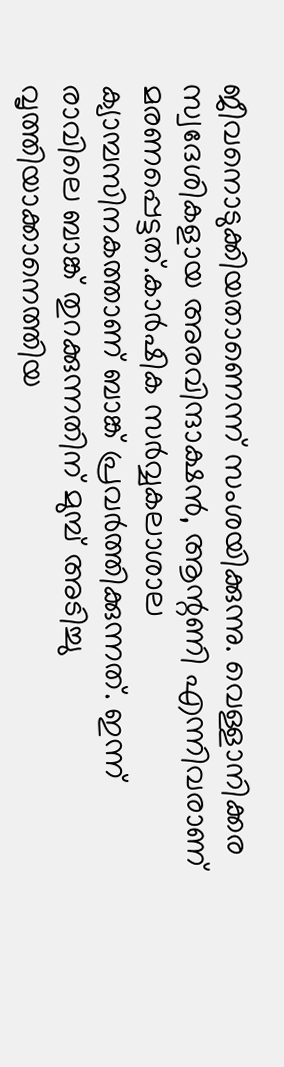ജീവനൊടുക്കിയതാണെന്ന് സംശയിക്കുന്നു. വെള്ളാനിക്കര സ്വദേശികളായ അരവിന്ദാക്ഷന്‍, ആന്റണി എന്നിവരാണ് മരണപ്പെട്ടത്.കാര്‍ഷിക സര്‍വ്വകലാശാല ക്യാമ്പസിനകത്താണ് ബാങ്ക് പ്രവര്‍ത്തിക്കുന്നത്. ഇന്ന് രാവിലെ ബാങ്ക് തുറക്കുന്നതിന് മുമ്പ് അടിച്ചു വൃത്തിയാക്കാനെത്തിയ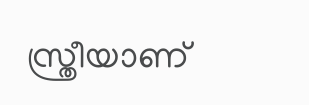സ്ത്രീയാണ്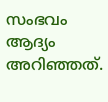സംഭവം ആദ്യം അറിഞ്ഞത്.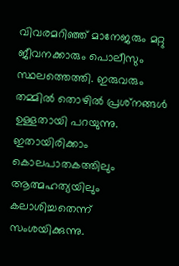വിവരമറിഞ്ഞ് മാനേജരും മറ്റു ജീവനക്കാരും പൊലീസും സ്ഥലത്തെത്തി. ഇരുവരും തമ്മില്‍ തൊഴില്‍ പ്രശ്‌നങ്ങള്‍ ഉള്ളതായി പറയുന്നു. ഇതായിരിക്കാം കൊലപാതകത്തിലും ആത്മഹത്യയിലും കലാശിച്ചതെന്ന് സംശയിക്കുന്നു.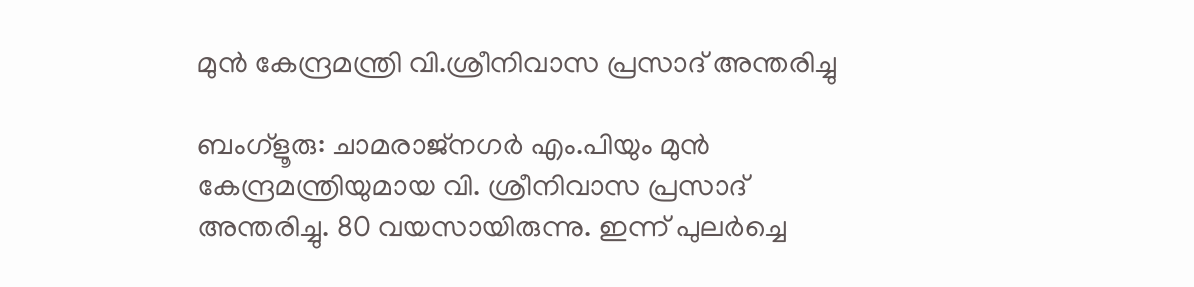മുന്‍ കേന്ദ്രമന്ത്രി വി.ശ്രീനിവാസ പ്രസാദ് അന്തരിച്ചു

ബംഗ്‌ളൂരു: ചാമരാജ്‌നഗര്‍ എം.പിയും മുന്‍ കേന്ദ്രമന്ത്രിയുമായ വി. ശ്രീനിവാസ പ്രസാദ് അന്തരിച്ചു. 80 വയസായിരുന്നു. ഇന്ന് പുലര്‍ച്ചെ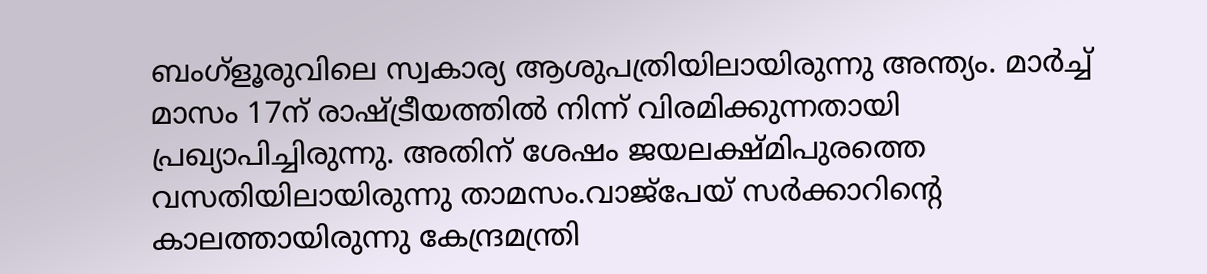ബംഗ്‌ളൂരുവിലെ സ്വകാര്യ ആശുപത്രിയിലായിരുന്നു അന്ത്യം. മാര്‍ച്ച് മാസം 17ന് രാഷ്ട്രീയത്തില്‍ നിന്ന് വിരമിക്കുന്നതായി പ്രഖ്യാപിച്ചിരുന്നു. അതിന് ശേഷം ജയലക്ഷ്മിപുരത്തെ വസതിയിലായിരുന്നു താമസം.വാജ്‌പേയ് സര്‍ക്കാറിന്റെ കാലത്തായിരുന്നു കേന്ദ്രമന്ത്രി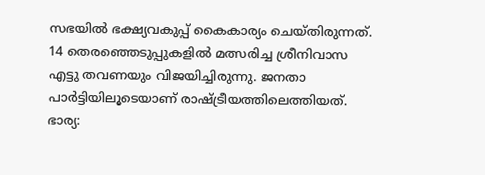സഭയില്‍ ഭക്ഷ്യവകുപ്പ് കൈകാര്യം ചെയ്തിരുന്നത്. 14 തെരഞ്ഞെടുപ്പുകളില്‍ മത്സരിച്ച ശ്രീനിവാസ എട്ടു തവണയും വിജയിച്ചിരുന്നു. ജനതാ പാര്‍ട്ടിയിലൂടെയാണ് രാഷ്ട്രീയത്തിലെത്തിയത്. ഭാര്യ: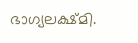ഭാഗ്യലക്ഷ്മി.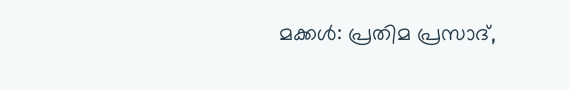മക്കള്‍: പ്രതിമ പ്രസാദ്,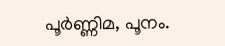പൂര്‍ണ്ണിമ, പൂനം.